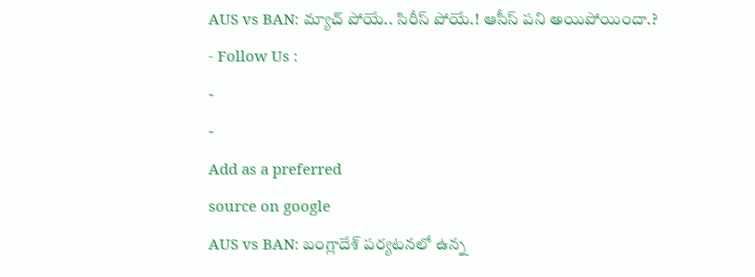AUS vs BAN: మ్యాచ్ పోయే.. సిరీస్ పోయే.! ఆసీస్ పని అయిపోయిందా.?
- Follow Us :
-
-
Add as a preferred
source on google
AUS vs BAN: బంగ్లాదేశ్ పర్యటనలో ఉన్న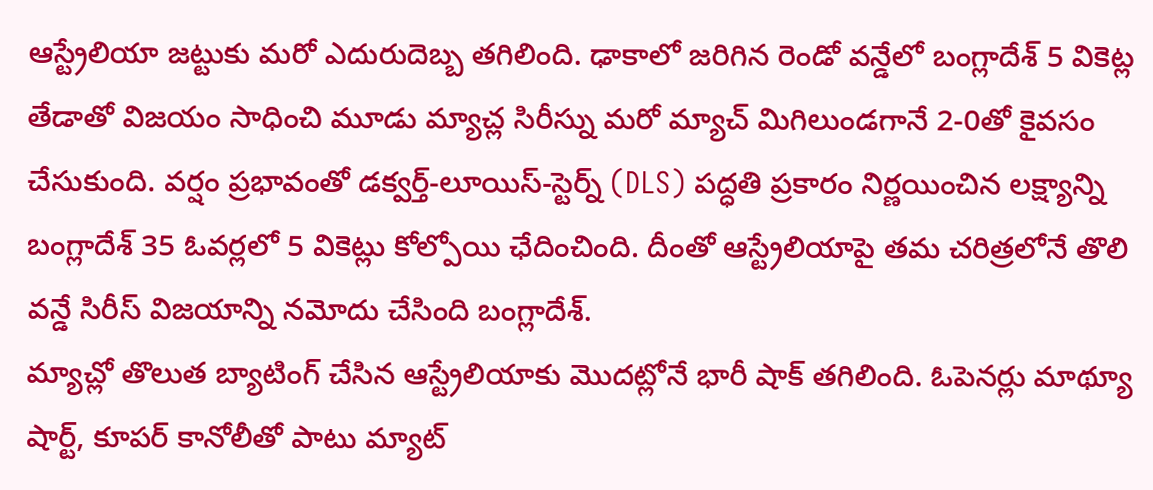ఆస్ట్రేలియా జట్టుకు మరో ఎదురుదెబ్బ తగిలింది. ఢాకాలో జరిగిన రెండో వన్డేలో బంగ్లాదేశ్ 5 వికెట్ల తేడాతో విజయం సాధించి మూడు మ్యాచ్ల సిరీస్ను మరో మ్యాచ్ మిగిలుండగానే 2-0తో కైవసం చేసుకుంది. వర్షం ప్రభావంతో డక్వర్త్-లూయిస్-స్టెర్న్ (DLS) పద్ధతి ప్రకారం నిర్ణయించిన లక్ష్యాన్ని బంగ్లాదేశ్ 35 ఓవర్లలో 5 వికెట్లు కోల్పోయి ఛేదించింది. దీంతో ఆస్ట్రేలియాపై తమ చరిత్రలోనే తొలి వన్డే సిరీస్ విజయాన్ని నమోదు చేసింది బంగ్లాదేశ్.
మ్యాచ్లో తొలుత బ్యాటింగ్ చేసిన ఆస్ట్రేలియాకు మొదట్లోనే భారీ షాక్ తగిలింది. ఓపెనర్లు మాథ్యూ షార్ట్, కూపర్ కానోలీతో పాటు మ్యాట్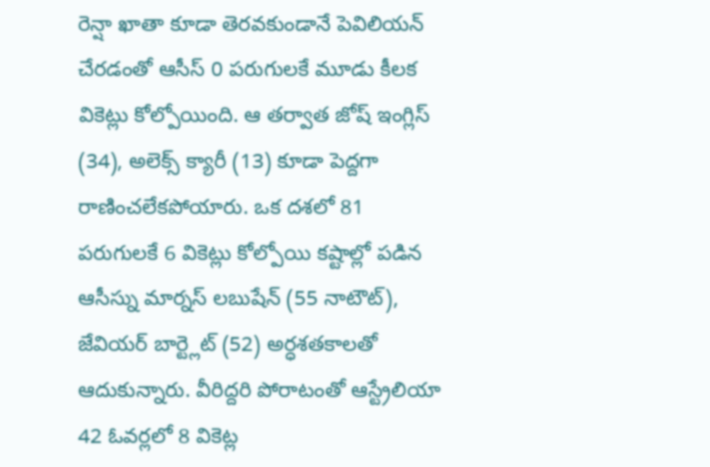రెన్షా ఖాతా కూడా తెరవకుండానే పెవిలియన్ చేరడంతో ఆసీస్ 0 పరుగులకే మూడు కీలక వికెట్లు కోల్పోయింది. ఆ తర్వాత జోష్ ఇంగ్లిస్ (34), అలెక్స్ క్యారీ (13) కూడా పెద్దగా రాణించలేకపోయారు. ఒక దశలో 81 పరుగులకే 6 వికెట్లు కోల్పోయి కష్టాల్లో పడిన ఆసీస్ను మార్నస్ లబుషేన్ (55 నాటౌట్), జేవియర్ బార్ట్లెట్ (52) అర్ధశతకాలతో ఆదుకున్నారు. వీరిద్దరి పోరాటంతో ఆస్ట్రేలియా 42 ఓవర్లలో 8 వికెట్ల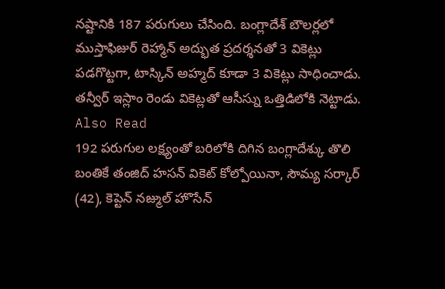నష్టానికి 187 పరుగులు చేసింది. బంగ్లాదేశ్ బౌలర్లలో ముస్తాఫిజుర్ రెహ్మాన్ అద్భుత ప్రదర్శనతో 3 వికెట్లు పడగొట్టగా, టాస్కిన్ అహ్మద్ కూడా 3 వికెట్లు సాధించాడు. తన్వీర్ ఇస్లాం రెండు వికెట్లతో ఆసీస్ను ఒత్తిడిలోకి నెట్టాడు.
Also Read
192 పరుగుల లక్ష్యంతో బరిలోకి దిగిన బంగ్లాదేశ్కు తొలి బంతికే తంజిద్ హసన్ వికెట్ కోల్పోయినా, సౌమ్య సర్కార్ (42), కెప్టెన్ నజ్ముల్ హొసేన్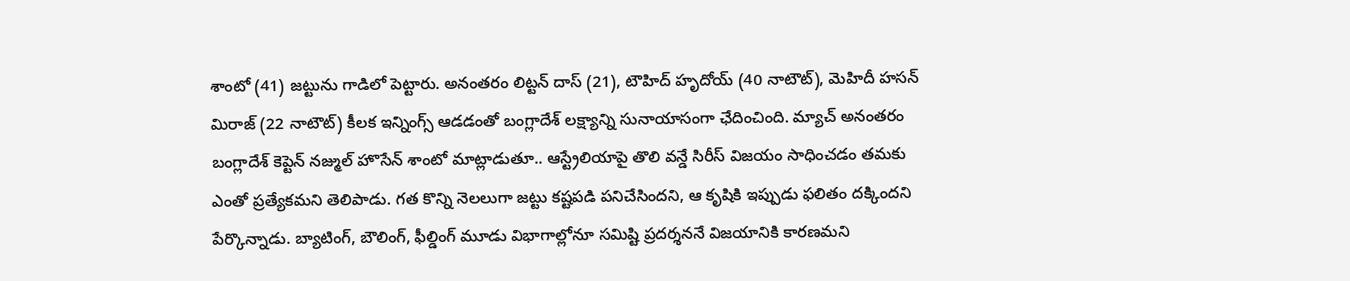శాంటో (41) జట్టును గాడిలో పెట్టారు. అనంతరం లిట్టన్ దాస్ (21), టౌహిద్ హృదోయ్ (40 నాటౌట్), మెహిదీ హసన్ మిరాజ్ (22 నాటౌట్) కీలక ఇన్నింగ్స్ ఆడడంతో బంగ్లాదేశ్ లక్ష్యాన్ని సునాయాసంగా ఛేదించింది. మ్యాచ్ అనంతరం బంగ్లాదేశ్ కెప్టెన్ నజ్ముల్ హొసేన్ శాంటో మాట్లాడుతూ.. ఆస్ట్రేలియాపై తొలి వన్డే సిరీస్ విజయం సాధించడం తమకు ఎంతో ప్రత్యేకమని తెలిపాడు. గత కొన్ని నెలలుగా జట్టు కష్టపడి పనిచేసిందని, ఆ కృషికి ఇప్పుడు ఫలితం దక్కిందని పేర్కొన్నాడు. బ్యాటింగ్, బౌలింగ్, ఫీల్డింగ్ మూడు విభాగాల్లోనూ సమిష్టి ప్రదర్శననే విజయానికి కారణమని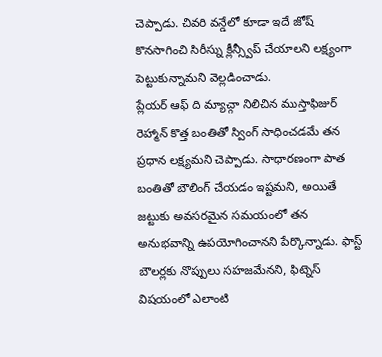చెప్పాడు. చివరి వన్డేలో కూడా ఇదే జోష్ కొనసాగించి సిరీస్ను క్లీన్స్వీప్ చేయాలని లక్ష్యంగా పెట్టుకున్నామని వెల్లడించాడు.
ప్లేయర్ ఆఫ్ ది మ్యాచ్గా నిలిచిన ముస్తాఫిజుర్ రెహ్మాన్ కొత్త బంతితో స్వింగ్ సాధించడమే తన ప్రధాన లక్ష్యమని చెప్పాడు. సాధారణంగా పాత బంతితో బౌలింగ్ చేయడం ఇష్టమని, అయితే జట్టుకు అవసరమైన సమయంలో తన అనుభవాన్ని ఉపయోగించానని పేర్కొన్నాడు. ఫాస్ట్ బౌలర్లకు నొప్పులు సహజమేనని, ఫిట్నెస్ విషయంలో ఎలాంటి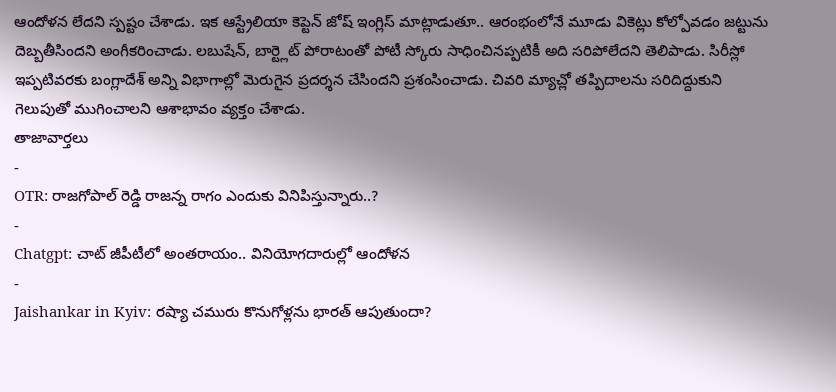ఆందోళన లేదని స్పష్టం చేశాడు. ఇక ఆస్ట్రేలియా కెప్టెన్ జోష్ ఇంగ్లిస్ మాట్లాడుతూ.. ఆరంభంలోనే మూడు వికెట్లు కోల్పోవడం జట్టును దెబ్బతీసిందని అంగీకరించాడు. లబుషేన్, బార్ట్లెట్ పోరాటంతో పోటీ స్కోరు సాధించినప్పటికీ అది సరిపోలేదని తెలిపాడు. సిరీస్లో ఇప్పటివరకు బంగ్లాదేశ్ అన్ని విభాగాల్లో మెరుగైన ప్రదర్శన చేసిందని ప్రశంసించాడు. చివరి మ్యాచ్లో తప్పిదాలను సరిదిద్దుకుని గెలుపుతో ముగించాలని ఆశాభావం వ్యక్తం చేశాడు.
తాజావార్తలు
-
OTR: రాజగోపాల్ రెడ్డి రాజన్న రాగం ఎందుకు వినిపిస్తున్నారు..?
-
Chatgpt: చాట్ జీపీటీలో అంతరాయం.. వినియోగదారుల్లో ఆందోళన
-
Jaishankar in Kyiv: రష్యా చమురు కొనుగోళ్లను భారత్ ఆపుతుందా?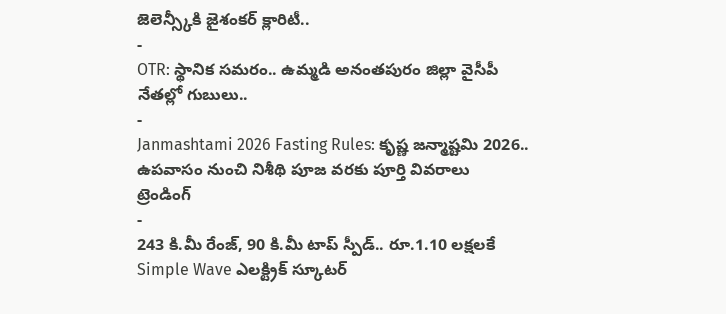జెలెన్స్కీకి జైశంకర్ క్లారిటీ..
-
OTR: స్థానిక సమరం.. ఉమ్మడి అనంతపురం జిల్లా వైసీపీ నేతల్లో గుబులు..
-
Janmashtami 2026 Fasting Rules: కృష్ణ జన్మాష్టమి 2026.. ఉపవాసం నుంచి నిశీథి పూజ వరకు పూర్తి వివరాలు
ట్రెండింగ్
-
243 కి.మీ రేంజ్, 90 కి.మీ టాప్ స్పీడ్.. రూ.1.10 లక్షలకే Simple Wave ఎలక్ట్రిక్ స్కూటర్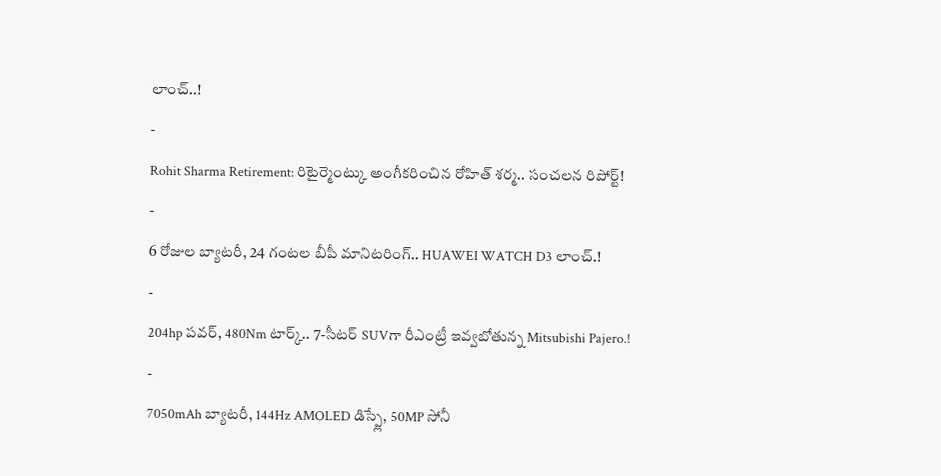లాంచ్..!
-
Rohit Sharma Retirement: రిటైర్మెంట్కు అంగీకరించిన రోహిత్ శర్మ.. సంచలన రిపోర్ట్!
-
6 రోజుల బ్యాటరీ, 24 గంటల బీపీ మానిటరింగ్.. HUAWEI WATCH D3 లాంచ్.!
-
204hp పవర్, 480Nm టార్క్.. 7-సీటర్ SUVగా రీఎంట్రీ ఇవ్వబోతున్న Mitsubishi Pajero.!
-
7050mAh బ్యాటరీ, 144Hz AMOLED డిస్ప్లే, 50MP సోనీ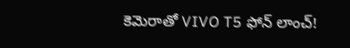కెమెరాతో VIVO T5 ఫోన్ లాంచ్!